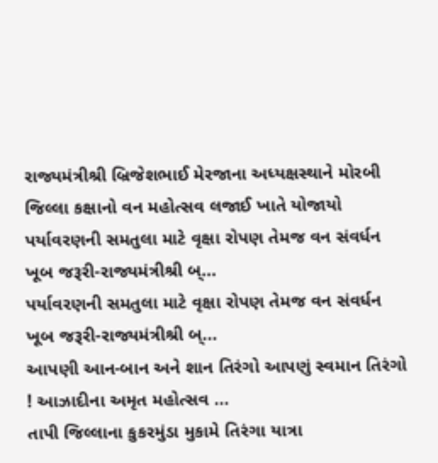રાજ્યમંત્રીશ્રી બ્રિજેશભાઈ મેરજાના અધ્યક્ષસ્થાને મોરબી જિલ્લા કક્ષાનો વન મહોત્સવ લજાઈ ખાતે યોજાયો
પર્યાવરણની સમતુલા માટે વૃક્ષા રોપણ તેમજ વન સંવર્ધન ખૂબ જરૂરી-રાજ્યમંત્રીશ્રી બ્...
પર્યાવરણની સમતુલા માટે વૃક્ષા રોપણ તેમજ વન સંવર્ધન ખૂબ જરૂરી-રાજ્યમંત્રીશ્રી બ્...
આપણી આન-બાન અને શાન તિરંગો આપણું સ્વમાન તિરંગો ! આઝાદીના અમૃત મહોત્સવ ...
તાપી જિલ્લાના કુકરમુંડા મુકામે તિરંગા યાત્રા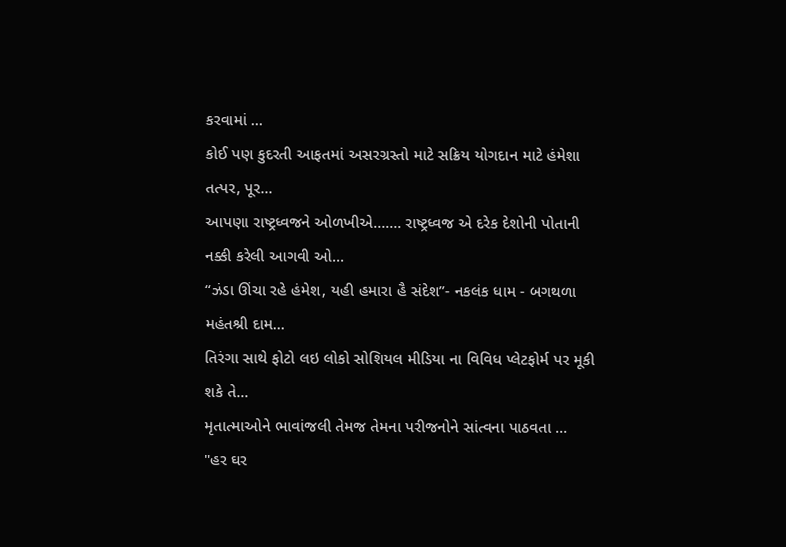કરવામાં ...
કોઈ પણ કુદરતી આફતમાં અસરગ્રસ્તો માટે સક્રિય યોગદાન માટે હંમેશા તત્પર, પૂર...
આપણા રાષ્ટ્રધ્વજને ઓળખીએ……. રાષ્ટ્રધ્વજ એ દરેક દેશોની પોતાની નક્કી કરેલી આગવી ઓ...
“ઝંડા ઊંચા રહે હંમેશ, યહી હમારા હૈ સંદેશ”- નકલંક ધામ - બગથળા મહંતશ્રી દામ...
તિરંગા સાથે ફોટો લઇ લોકો સોશિયલ મીડિયા ના વિવિધ પ્લેટફોર્મ પર મૂકી શકે તે...
મૃતાત્માઓને ભાવાંજલી તેમજ તેમના પરીજનોને સાંત્વના પાઠવતા ...
"હર ઘર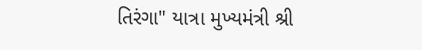તિરંગા" યાત્રા મુખ્યમંત્રી શ્રી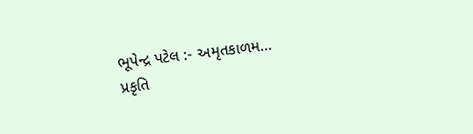ભૂપેન્દ્ર પટેલ :- અમૃતકાળમ...
પ્રકૃતિ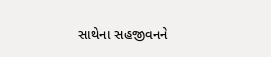સાથેના સહજીવનને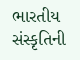ભારતીય સંસ્કૃતિની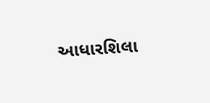આધારશિલા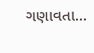ગણાવતા...